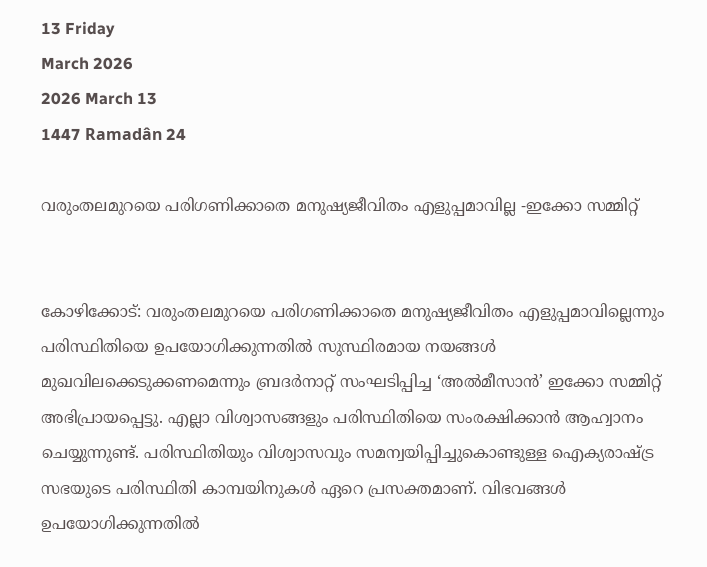13 Friday
March 2026
2026 March 13
1447 Ramadân 24

വരുംതലമുറയെ പരിഗണിക്കാതെ മനുഷ്യജീവിതം എളുപ്പമാവില്ല -ഇക്കോ സമ്മിറ്റ്‌


കോഴിക്കോട്: വരുംതലമുറയെ പരിഗണിക്കാതെ മനുഷ്യജീവിതം എളുപ്പമാവില്ലെന്നും പരിസ്ഥിതിയെ ഉപയോഗിക്കുന്നതില്‍ സുസ്ഥിരമായ നയങ്ങള്‍ മുഖവിലക്കെടുക്കണമെന്നും ബ്രദര്‍നാറ്റ് സംഘടിപ്പിച്ച ‘അല്‍മീസാന്‍’ ഇക്കോ സമ്മിറ്റ് അഭിപ്രായപ്പെട്ടു. എല്ലാ വിശ്വാസങ്ങളും പരിസ്ഥിതിയെ സംരക്ഷിക്കാന്‍ ആഹ്വാനം ചെയ്യുന്നുണ്ട്. പരിസ്ഥിതിയും വിശ്വാസവും സമന്വയിപ്പിച്ചുകൊണ്ടുള്ള ഐക്യരാഷ്ട്ര സഭയുടെ പരിസ്ഥിതി കാമ്പയിനുകള്‍ ഏറെ പ്രസക്തമാണ്. വിഭവങ്ങള്‍ ഉപയോഗിക്കുന്നതില്‍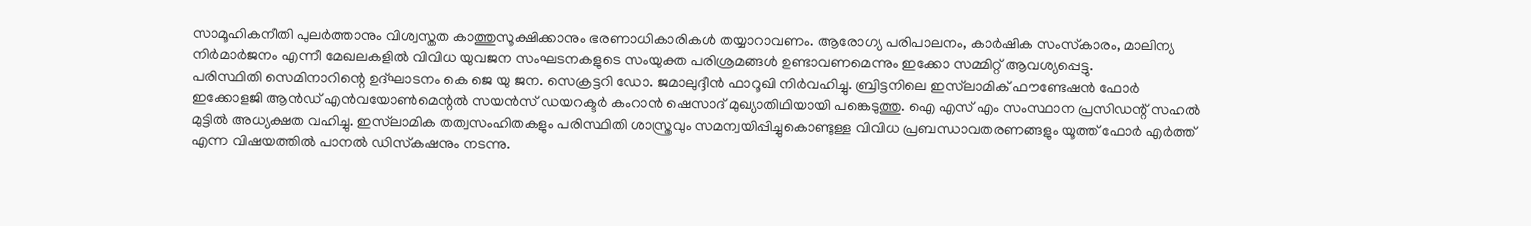സാമൂഹികനീതി പുലര്‍ത്താനും വിശ്വസ്തത കാത്തുസൂക്ഷിക്കാനും ഭരണാധികാരികള്‍ തയ്യാറാവണം. ആരോഗ്യ പരിപാലനം, കാര്‍ഷിക സംസ്‌കാരം, മാലിന്യ നിര്‍മാര്‍ജനം എന്നീ മേഖലകളില്‍ വിവിധ യുവജന സംഘടനകളുടെ സംയുക്ത പരിശ്രമങ്ങള്‍ ഉണ്ടാവണമെന്നും ഇക്കോ സമ്മിറ്റ് ആവശ്യപ്പെട്ടു.
പരിസ്ഥിതി സെമിനാറിന്റെ ഉദ്ഘാടനം കെ ജെ യു ജന. സെക്രട്ടറി ഡോ. ജമാലുദ്ദീന്‍ ഫാറൂഖി നിര്‍വഹിച്ചു. ബ്രിട്ടനിലെ ഇസ്‌ലാമിക് ഫൗണ്ടേഷന്‍ ഫോര്‍ ഇക്കോളജി ആന്‍ഡ് എന്‍വയോണ്‍മെന്റല്‍ സയന്‍സ് ഡയറക്ടര്‍ കംറാന്‍ ഷെസാദ് മുഖ്യാതിഥിയായി പങ്കെടുത്തു. ഐ എസ് എം സംസ്ഥാന പ്രസിഡന്റ് സഹല്‍ മുട്ടില്‍ അധ്യക്ഷത വഹിച്ചു. ഇസ്‌ലാമിക തത്വസംഹിതകളും പരിസ്ഥിതി ശാസ്ത്രവും സമന്വയിപ്പിച്ചുകൊണ്ടുള്ള വിവിധ പ്രബന്ധാവതരണങ്ങളും യൂത്ത് ഫോര്‍ എര്‍ത്ത് എന്ന വിഷയത്തില്‍ പാനല്‍ ഡിസ്‌കഷനും നടന്നു.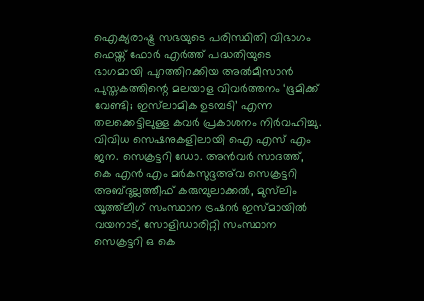ഐക്യരാഷ്ട്ര സഭയുടെ പരിസ്ഥിതി വിഭാഗം ഫെയ്ത് ഫോര്‍ എര്‍ത്ത് പദ്ധതിയുടെ ഭാഗമായി പുറത്തിറക്കിയ അല്‍മീസാന്‍ പുസ്തകത്തിന്റെ മലയാള വിവര്‍ത്തനം ‘ഭൂമിക്ക് വേണ്ടി; ഇസ്‌ലാമിക ഉടമ്പടി’ എന്ന തലക്കെട്ടിലുള്ള കവര്‍ പ്രകാശനം നിര്‍വഹിച്ചു. വിവിധ സെഷനുകളിലായി ഐ എസ് എം ജന. സെക്രട്ടറി ഡോ. അന്‍വര്‍ സാദത്ത്, കെ എന്‍ എം മര്‍കസുദ്ദഅ്‌വ സെക്രട്ടറി അബ്ദുല്ലത്തീഫ് കരുമ്പുലാക്കല്‍, മുസ്‌ലിം യൂത്ത്‌ലീഗ് സംസ്ഥാന ട്രഷറര്‍ ഇസ്മായില്‍ വയനാട്, സോളിഡാരിറ്റി സംസ്ഥാന സെക്രട്ടറി ഒ കെ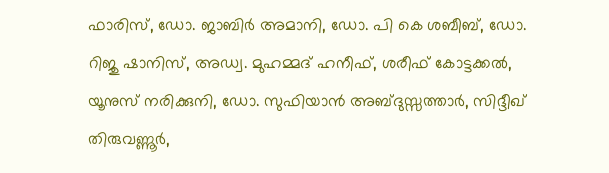ഫാരിസ്, ഡോ. ജാബിര്‍ അമാനി, ഡോ. പി കെ ശബീബ്, ഡോ. റിജു ഷാനിസ്, അഡ്വ. മുഹമ്മദ് ഹനീഫ്, ശരീഫ് കോട്ടക്കല്‍, യൂനുസ് നരിക്കുനി, ഡോ. സുഫിയാന്‍ അബ്ദുസ്സത്താര്‍, സിദ്ദീഖ് തിരുവണ്ണൂര്‍,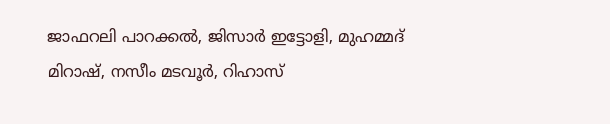ജാഫറലി പാറക്കല്‍, ജിസാര്‍ ഇട്ടോളി, മുഹമ്മദ് മിറാഷ്, നസീം മടവൂര്‍, റിഹാസ്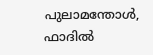പുലാമന്തോള്‍, ഫാദില്‍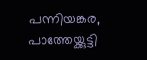പന്നിയങ്കര, പാത്തേയ്ക്കുട്ടി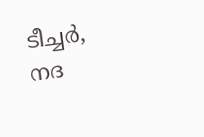ടീച്ചര്‍, നദ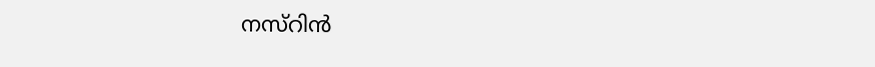നസ്‌റിന്‍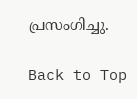പ്രസംഗിച്ചു.

Back to Top